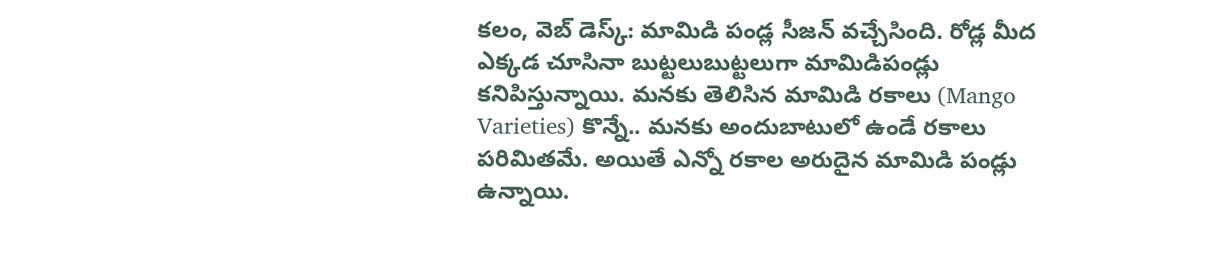కలం, వెబ్ డెస్క్: మామిడి పండ్ల సీజన్ వచ్చేసింది. రోడ్ల మీద ఎక్కడ చూసినా బుట్టలుబుట్టలుగా మామిడిపండ్లు కనిపిస్తున్నాయి. మనకు తెలిసిన మామిడి రకాలు (Mango Varieties) కొన్నే.. మనకు అందుబాటులో ఉండే రకాలు పరిమితమే. అయితే ఎన్నో రకాల అరుదైన మామిడి పండ్లు ఉన్నాయి.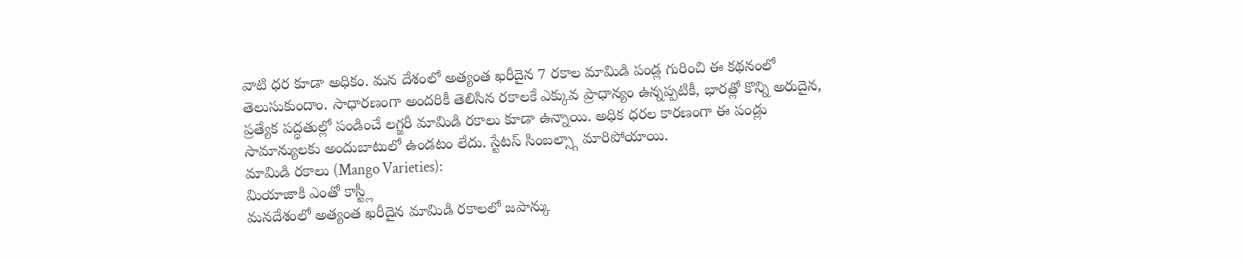వాటి ధర కూడా అధికం. మన దేశంలో అత్యంత ఖరీదైన 7 రకాల మామిడి పండ్ల గురించి ఈ కథనంలో తెలుసుకుందాం. సాధారణంగా అందరికీ తెలిసిన రకాలకే ఎక్కువ ప్రాధాన్యం ఉన్నప్పటికీ, భారత్లో కొన్ని అరుదైన, ప్రత్యేక పద్ధతుల్లో పండించే లగ్జరీ మామిడి రకాలు కూడా ఉన్నాయి. అధిక ధరల కారణంగా ఈ పండ్లు సామాన్యులకు అందుబాటులో ఉండటం లేదు. స్టేటస్ సింబల్స్గా మారిపోయాయి.
మామిడి రకాలు (Mango Varieties):
మియాజాకి ఎంతో కాస్ట్లీ
మనదేశంలో అత్యంత ఖరీదైన మామిడి రకాలలో జపాన్కు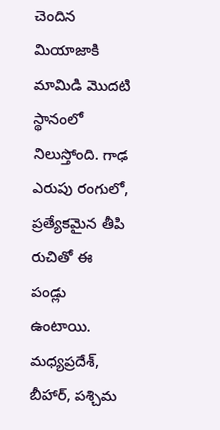చెందిన మియాజాకి మామిడి మొదటి స్థానంలో నిలుస్తోంది. గాఢ ఎరుపు రంగులో, ప్రత్యేకమైన తీపి రుచితో ఈ పండ్లు ఉంటాయి. మధ్యప్రదేశ్, బీహార్, పశ్చిమ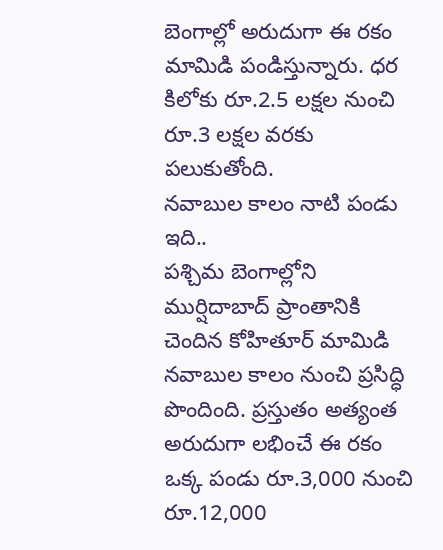బెంగాల్లో అరుదుగా ఈ రకం మామిడి పండిస్తున్నారు. ధర కిలోకు రూ.2.5 లక్షల నుంచి రూ.3 లక్షల వరకు పలుకుతోంది.
నవాబుల కాలం నాటి పండు ఇది..
పశ్చిమ బెంగాల్లోని ముర్షిదాబాద్ ప్రాంతానికి చెందిన కోహితూర్ మామిడి నవాబుల కాలం నుంచి ప్రసిద్ధి పొందింది. ప్రస్తుతం అత్యంత అరుదుగా లభించే ఈ రకం ఒక్క పండు రూ.3,000 నుంచి రూ.12,000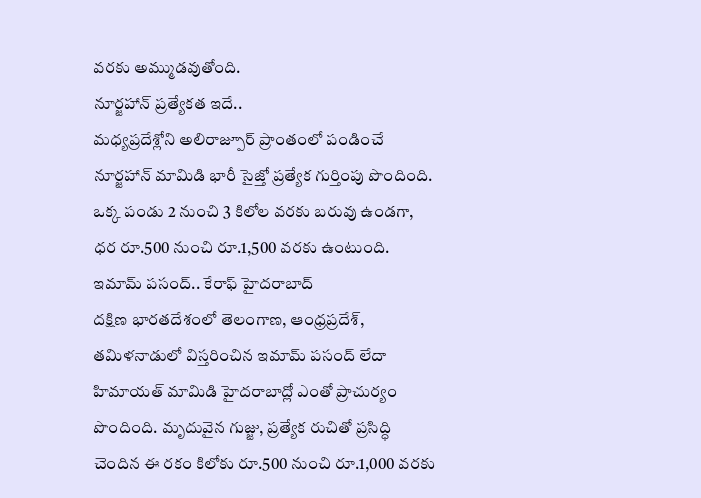వరకు అమ్ముడవుతోంది.
నూర్జహాన్ ప్రత్యేకత ఇదే..
మధ్యప్రదేశ్లోని అలిరాజ్పూర్ ప్రాంతంలో పండించే నూర్జహాన్ మామిడి భారీ సైజ్తో ప్రత్యేక గుర్తింపు పొందింది. ఒక్క పండు 2 నుంచి 3 కిలోల వరకు బరువు ఉండగా, ధర రూ.500 నుంచి రూ.1,500 వరకు ఉంటుంది.
ఇమామ్ పసంద్.. కేరాఫ్ హైదరాబాద్
దక్షిణ భారతదేశంలో తెలంగాణ, ఆంధ్రప్రదేశ్, తమిళనాడులో విస్తరించిన ఇమామ్ పసంద్ లేదా హిమాయత్ మామిడి హైదరాబాద్లో ఎంతో ప్రాచుర్యం పొందింది. మృదువైన గుజ్జు, ప్రత్యేక రుచితో ప్రసిద్ధి చెందిన ఈ రకం కిలోకు రూ.500 నుంచి రూ.1,000 వరకు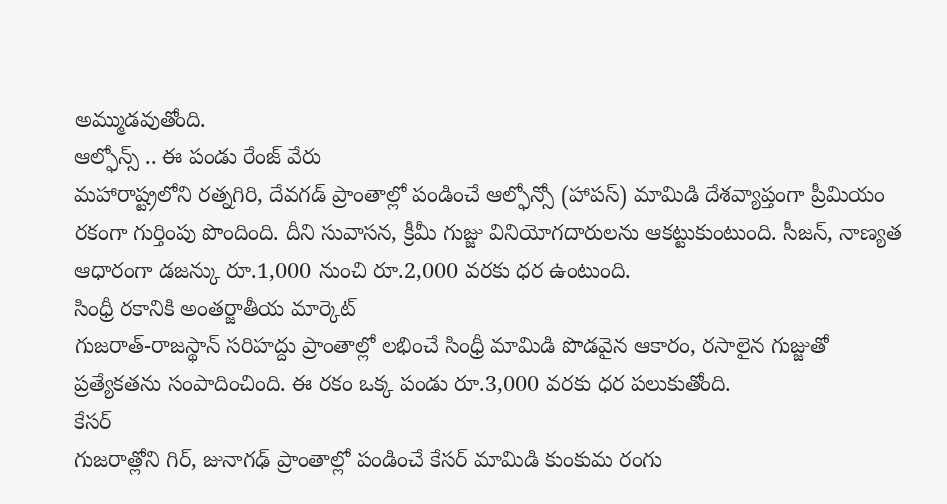అమ్ముడవుతోంది.
ఆల్ఫోన్స్ .. ఈ పండు రేంజ్ వేరు
మహారాష్ట్రలోని రత్నగిరి, దేవగడ్ ప్రాంతాల్లో పండించే ఆల్ఫోన్సో (హాపస్) మామిడి దేశవ్యాప్తంగా ప్రీమియం రకంగా గుర్తింపు పొందింది. దీని సువాసన, క్రీమీ గుజ్జు వినియోగదారులను ఆకట్టుకుంటుంది. సీజన్, నాణ్యత ఆధారంగా డజన్కు రూ.1,000 నుంచి రూ.2,000 వరకు ధర ఉంటుంది.
సింధ్రీ రకానికి అంతర్జాతీయ మార్కెట్
గుజరాత్-రాజస్థాన్ సరిహద్దు ప్రాంతాల్లో లభించే సింధ్రీ మామిడి పొడవైన ఆకారం, రసాలైన గుజ్జుతో ప్రత్యేకతను సంపాదించింది. ఈ రకం ఒక్క పండు రూ.3,000 వరకు ధర పలుకుతోంది.
కేసర్
గుజరాత్లోని గిర్, జునాగఢ్ ప్రాంతాల్లో పండించే కేసర్ మామిడి కుంకుమ రంగు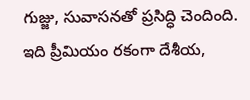గుజ్జు, సువాసనతో ప్రసిద్ధి చెందింది. ఇది ప్రీమియం రకంగా దేశీయ,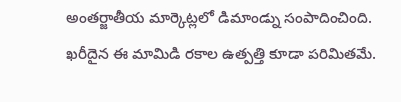అంతర్జాతీయ మార్కెట్లలో డిమాండ్ను సంపాదించింది. ఖరీదైన ఈ మామిడి రకాల ఉత్పత్తి కూడా పరిమితమే.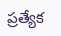ప్రత్యేక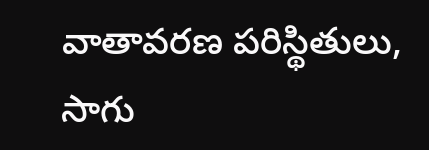వాతావరణ పరిస్థితులు, సాగు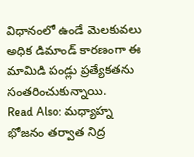విధానంలో ఉండే మెలకువలు అధిక డిమాండ్ కారణంగా ఈ మామిడి పండ్లు ప్రత్యేకతను సంతరించుకున్నాయి.
Read Also: మధ్యాహ్న భోజనం తర్వాత నిద్ర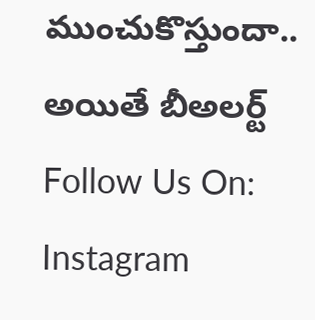ముంచుకొస్తుందా.. అయితే బీఅలర్ట్
Follow Us On: Instagram